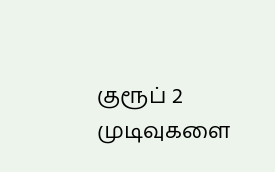குரூப் 2 முடிவுகளை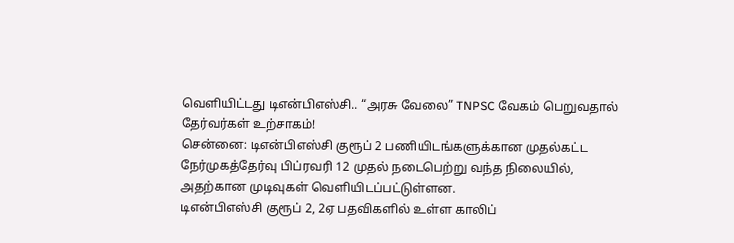வெளியிட்டது டிஎன்பிஎஸ்சி.. “அரசு வேலை” TNPSC வேகம் பெறுவதால் தேர்வர்கள் உற்சாகம்!
சென்னை: டிஎன்பிஎஸ்சி குரூப் 2 பணியிடங்களுக்கான முதல்கட்ட நேர்முகத்தேர்வு பிப்ரவரி 12 முதல் நடைபெற்று வந்த நிலையில், அதற்கான முடிவுகள் வெளியிடப்பட்டுள்ளன.
டிஎன்பிஎஸ்சி குரூப் 2, 2ஏ பதவிகளில் உள்ள காலிப்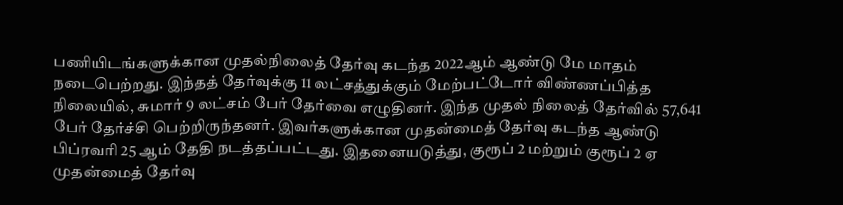பணியிடங்களுக்கான முதல்நிலைத் தேர்வு கடந்த 2022ஆம் ஆண்டு மே மாதம் நடைபெற்றது. இந்தத் தேர்வுக்கு 11 லட்சத்துக்கும் மேற்பட்டோர் விண்ணப்பித்த நிலையில், சுமார் 9 லட்சம் பேர் தேர்வை எழுதினர். இந்த முதல் நிலைத் தேர்வில் 57,641 பேர் தேர்ச்சி பெற்றிருந்தனர். இவர்களுக்கான முதன்மைத் தேர்வு கடந்த ஆண்டு பிப்ரவரி 25 ஆம் தேதி நடத்தப்பட்டது. இதனையடுத்து, குரூப் 2 மற்றும் குரூப் 2 ஏ முதன்மைத் தேர்வு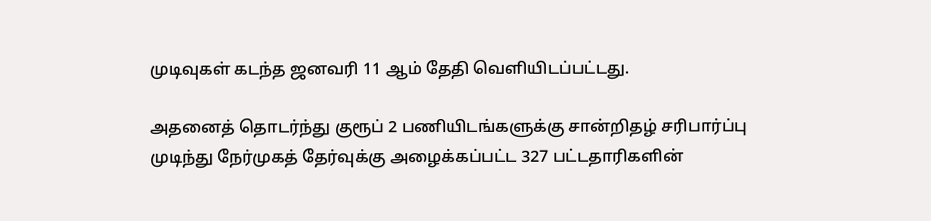முடிவுகள் கடந்த ஜனவரி 11 ஆம் தேதி வெளியிடப்பட்டது.

அதனைத் தொடர்ந்து குரூப் 2 பணியிடங்களுக்கு சான்றிதழ் சரிபார்ப்பு முடிந்து நேர்முகத் தேர்வுக்கு அழைக்கப்பட்ட 327 பட்டதாரிகளின்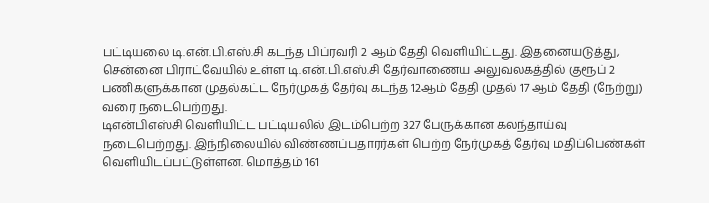பட்டியலை டி.என்.பி.எஸ்.சி கடந்த பிப்ரவரி 2 ஆம் தேதி வெளியிட்டது. இதனையடுத்து, சென்னை பிராட்வேயில் உள்ள டி.என்.பி.எஸ்.சி தேர்வாணைய அலுவலகத்தில் குரூப் 2 பணிகளுக்கான முதல்கட்ட நேர்முகத் தேர்வு கடந்த 12ஆம் தேதி முதல் 17 ஆம் தேதி (நேற்று) வரை நடைபெற்றது.
டிஎன்பிஎஸ்சி வெளியிட்ட பட்டியலில் இடம்பெற்ற 327 பேருக்கான கலந்தாய்வு நடைபெற்றது. இந்நிலையில் விண்ணப்பதாரர்கள் பெற்ற நேர்முகத் தேர்வு மதிப்பெண்கள் வெளியிடப்பட்டுள்ளன. மொத்தம் 161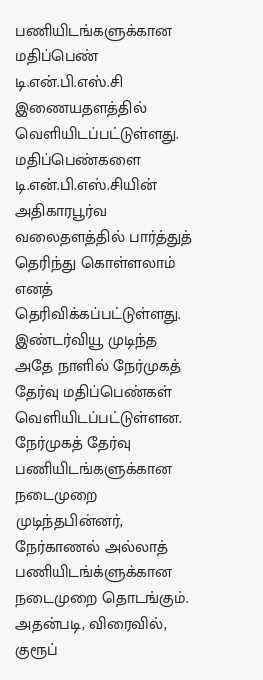பணியிடங்களுக்கான மதிப்பெண் டி.என்.பி.எஸ்.சி இணையதளத்தில் வெளியிடப்பட்டுள்ளது. மதிப்பெண்களை டி.என்.பி.எஸ்.சியின் அதிகாரபூர்வ வலைதளத்தில் பார்த்துத் தெரிந்து கொள்ளலாம் எனத் தெரிவிக்கப்பட்டுள்ளது. இண்டர்வியூ முடிந்த அதே நாளில் நேர்முகத் தேர்வு மதிப்பெண்கள் வெளியிடப்பட்டுள்ளன.
நேர்முகத் தேர்வு பணியிடங்களுக்கான நடைமுறை முடிந்தபின்னர், நேர்காணல் அல்லாத் பணியிடங்க்ளுக்கான நடைமுறை தொடங்கும். அதன்படி, விரைவில், குரூப்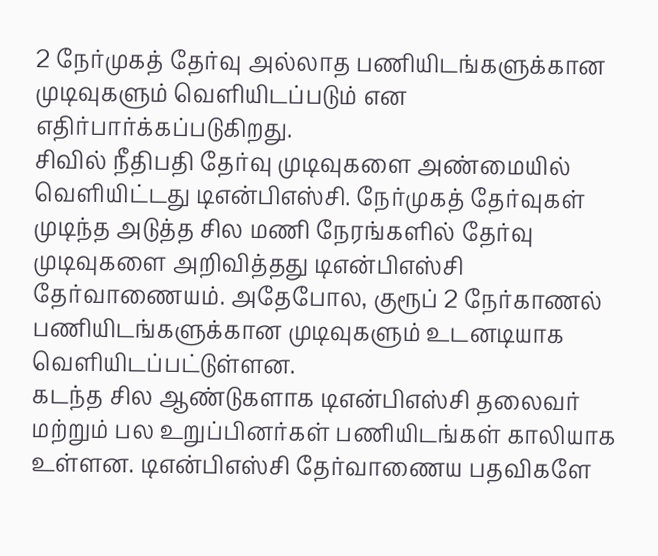2 நேர்முகத் தேர்வு அல்லாத பணியிடங்களுக்கான முடிவுகளும் வெளியிடப்படும் என எதிர்பார்க்கப்படுகிறது.
சிவில் நீதிபதி தேர்வு முடிவுகளை அண்மையில் வெளியிட்டது டிஎன்பிஎஸ்சி. நேர்முகத் தேர்வுகள் முடிந்த அடுத்த சில மணி நேரங்களில் தேர்வு முடிவுகளை அறிவித்தது டிஎன்பிஎஸ்சி தேர்வாணையம். அதேபோல, குரூப் 2 நேர்காணல் பணியிடங்களுக்கான முடிவுகளும் உடனடியாக வெளியிடப்பட்டுள்ளன.
கடந்த சில ஆண்டுகளாக டிஎன்பிஎஸ்சி தலைவர் மற்றும் பல உறுப்பினர்கள் பணியிடங்கள் காலியாக உள்ளன. டிஎன்பிஎஸ்சி தேர்வாணைய பதவிகளே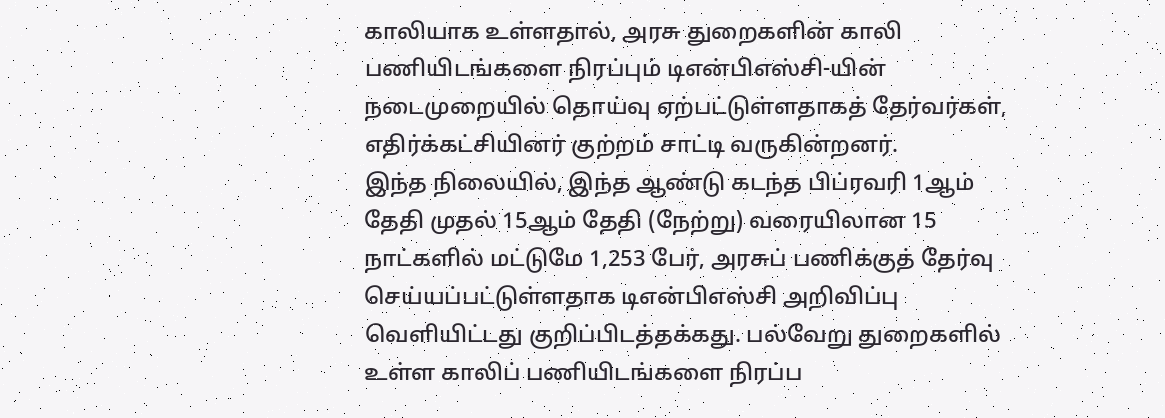காலியாக உள்ளதால், அரசு துறைகளின் காலி பணியிடங்களை நிரப்பும் டிஎன்பிஎஸ்சி-யின் நடைமுறையில் தொய்வு ஏற்பட்டுள்ளதாகத் தேர்வர்கள், எதிர்க்கட்சியினர் குற்றம் சாட்டி வருகின்றனர்.
இந்த நிலையில், இந்த ஆண்டு கடந்த பிப்ரவரி 1ஆம் தேதி முதல் 15ஆம் தேதி (நேற்று) வரையிலான 15 நாட்களில் மட்டுமே 1,253 பேர், அரசுப் பணிக்குத் தேர்வு செய்யப்பட்டுள்ளதாக டிஎன்பிஎஸ்சி அறிவிப்பு வெளியிட்டது குறிப்பிடத்தக்கது. பல்வேறு துறைகளில் உள்ள காலிப் பணியிடங்களை நிரப்ப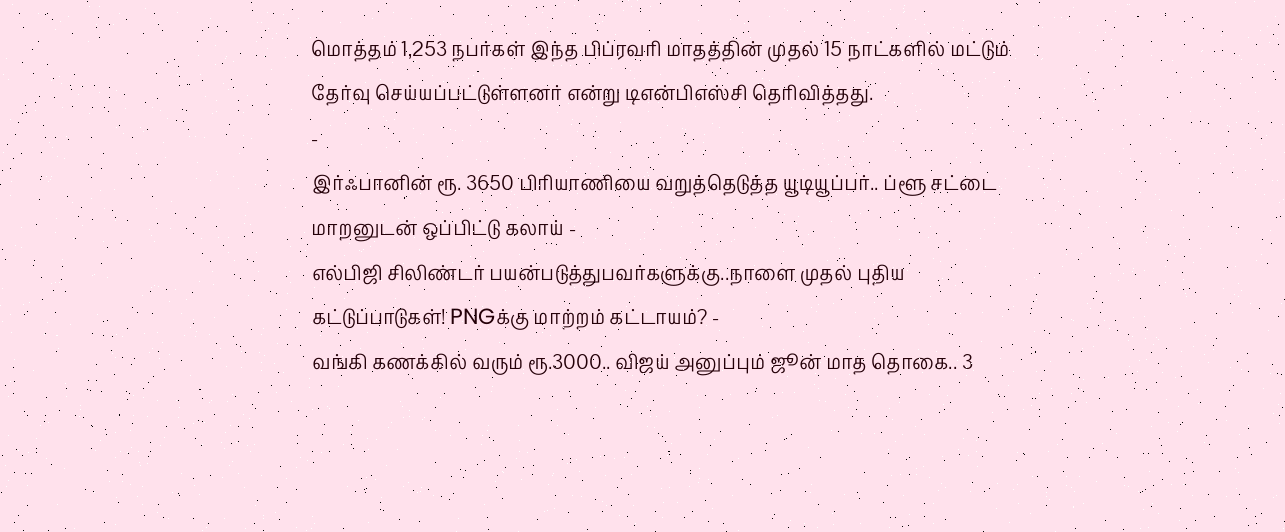மொத்தம் 1,253 நபர்கள் இந்த பிப்ரவரி மாதத்தின் முதல் 15 நாட்களில் மட்டும் தேர்வு செய்யப்பட்டுள்ளனர் என்று டிஎன்பிஎஸ்சி தெரிவித்தது.
-
இர்ஃபானின் ரூ. 3650 பிரியாணியை வறுத்தெடுத்த யூடியூப்பர்.. ப்ளூ சட்டை மாறனுடன் ஒப்பிட்டு கலாய் -
எல்பிஜி சிலிண்டர் பயன்படுத்துபவர்களுக்கு..நாளை முதல் புதிய கட்டுப்பாடுகள்! PNGக்கு மாற்றம் கட்டாயம்? -
வங்கி கணக்கில் வரும் ரூ.3000.. விஜய் அனுப்பும் ஜூன் மாத தொகை.. 3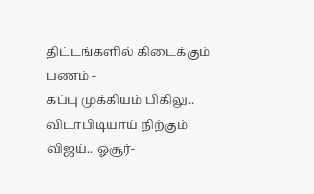திட்டங்களில் கிடைக்கும் பணம் -
கப்பு முக்கியம் பிகிலு.. விடாபிடியாய் நிற்கும் விஜய்.. ஓசூர்-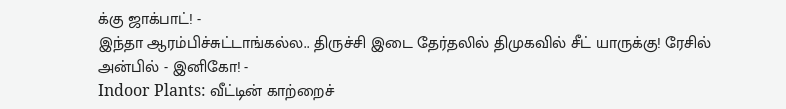க்கு ஜாக்பாட்! -
இந்தா ஆரம்பிச்சுட்டாங்கல்ல.. திருச்சி இடை தேர்தலில் திமுகவில் சீட் யாருக்கு! ரேசில் அன்பில் - இனிகோ! -
Indoor Plants: வீட்டின் காற்றைச்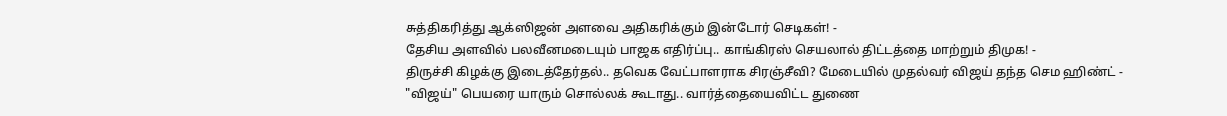சுத்திகரித்து ஆக்ஸிஜன் அளவை அதிகரிக்கும் இன்டோர் செடிகள்! -
தேசிய அளவில் பலவீனமடையும் பாஜக எதிர்ப்பு.. காங்கிரஸ் செயலால் திட்டத்தை மாற்றும் திமுக! -
திருச்சி கிழக்கு இடைத்தேர்தல்.. தவெக வேட்பாளராக சிரஞ்சீவி? மேடையில் முதல்வர் விஜய் தந்த செம ஹிண்ட் -
"விஜய்" பெயரை யாரும் சொல்லக் கூடாது.. வார்த்தையைவிட்ட துணை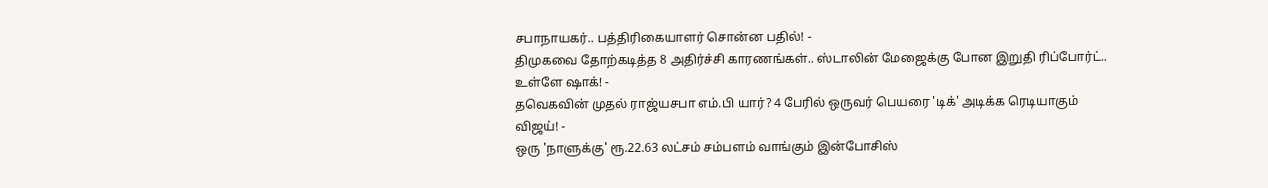சபாநாயகர்.. பத்திரிகையாளர் சொன்ன பதில்! -
திமுகவை தோற்கடித்த 8 அதிர்ச்சி காரணங்கள்.. ஸ்டாலின் மேஜைக்கு போன இறுதி ரிப்போர்ட்.. உள்ளே ஷாக்! -
தவெகவின் முதல் ராஜ்யசபா எம்.பி யார்? 4 பேரில் ஒருவர் பெயரை 'டிக்' அடிக்க ரெடியாகும் விஜய்! -
ஒரு 'நாளுக்கு' ரூ.22.63 லட்சம் சம்பளம் வாங்கும் இன்போசிஸ்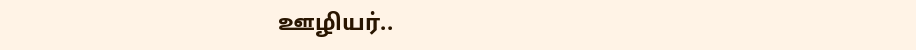ஊழியர்..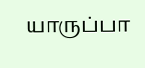யாருப்பா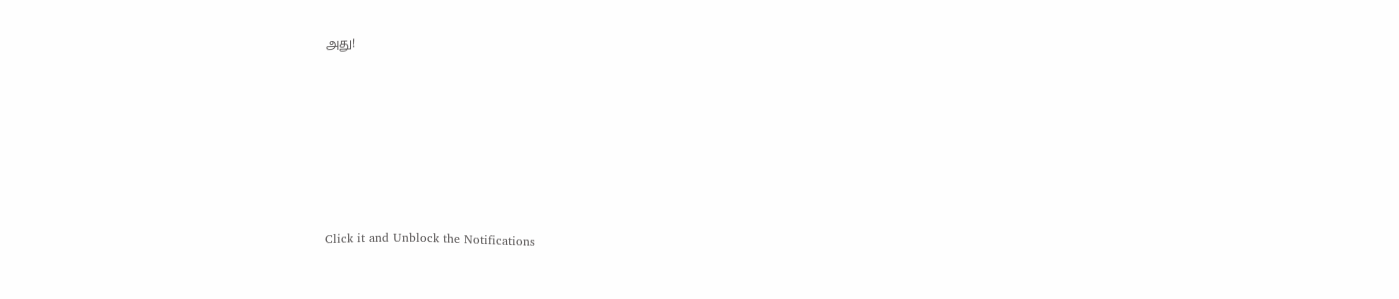அது!












Click it and Unblock the Notifications